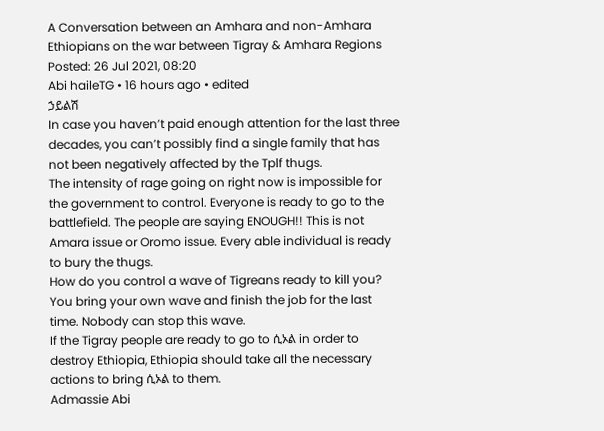A Conversation between an Amhara and non-Amhara Ethiopians on the war between Tigray & Amhara Regions
Posted: 26 Jul 2021, 08:20
Abi haileTG • 16 hours ago • edited
ኃይልሽ
In case you haven’t paid enough attention for the last three decades, you can’t possibly find a single family that has not been negatively affected by the Tplf thugs.
The intensity of rage going on right now is impossible for the government to control. Everyone is ready to go to the battlefield. The people are saying ENOUGH!! This is not Amara issue or Oromo issue. Every able individual is ready to bury the thugs.
How do you control a wave of Tigreans ready to kill you? You bring your own wave and finish the job for the last time. Nobody can stop this wave.
If the Tigray people are ready to go to ሲኦል in order to destroy Ethiopia, Ethiopia should take all the necessary actions to bring ሲኦል to them.
Admassie Abi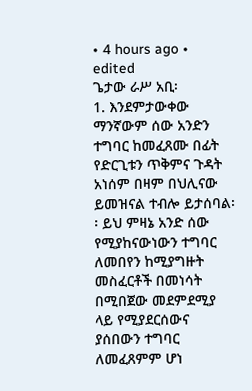• 4 hours ago • edited
ጌታው ራሥ አቢ፡
1. እንደምታውቀው ማንኛውም ሰው አንድን ተግባር ከመፈጸሙ በፊት የድርጊቱን ጥቅምና ጉዳት አነሰም በዛም በህሊናው ይመዝናል ተብሎ ይታሰባል፡፡ ይህ ምዛኔ አንድ ሰው የሚያከናውነውን ተግባር ለመበየን ከሚያግዙት መስፈርቶች በመነሳት በሚበጀው መደምደሚያ ላይ የሚያደርሰውና ያሰበውን ተግባር ለመፈጸምም ሆነ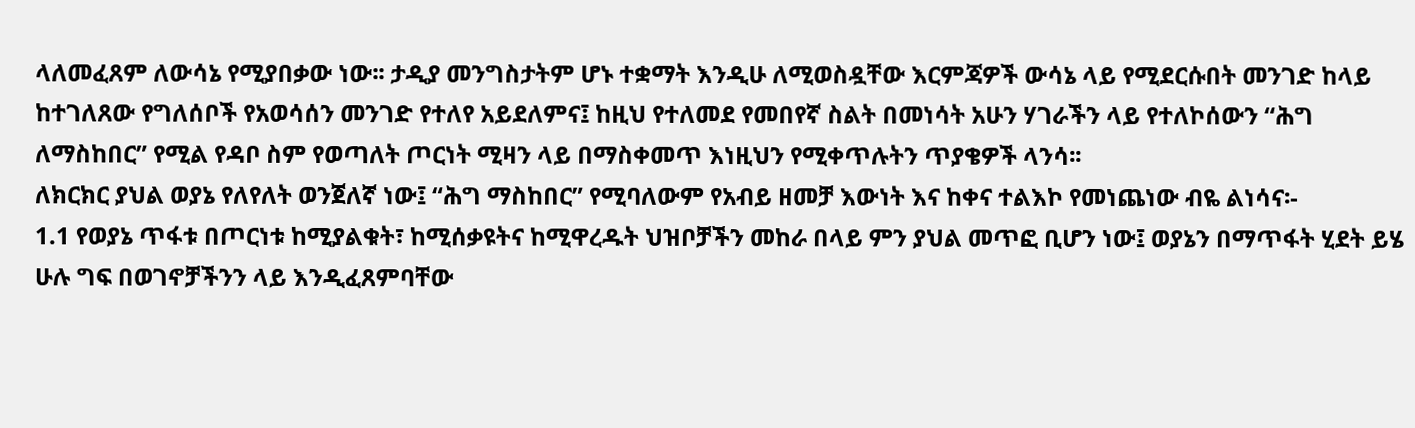ላለመፈጸም ለውሳኔ የሚያበቃው ነው፡፡ ታዲያ መንግስታትም ሆኑ ተቋማት እንዲሁ ለሚወስዷቸው እርምጃዎች ውሳኔ ላይ የሚደርሱበት መንገድ ከላይ ከተገለጸው የግለሰቦች የአወሳሰን መንገድ የተለየ አይደለምና፤ ከዚህ የተለመደ የመበየኛ ስልት በመነሳት አሁን ሃገራችን ላይ የተለኮሰውን “ሕግ ለማስከበር” የሚል የዳቦ ስም የወጣለት ጦርነት ሚዛን ላይ በማስቀመጥ እነዚህን የሚቀጥሉትን ጥያቄዎች ላንሳ፡፡
ለክርክር ያህል ወያኔ የለየለት ወንጀለኛ ነው፤ “ሕግ ማስከበር” የሚባለውም የአብይ ዘመቻ እውነት እና ከቀና ተልእኮ የመነጨነው ብዬ ልነሳና፡-
1.1 የወያኔ ጥፋቱ በጦርነቱ ከሚያልቁት፣ ከሚሰቃዩትና ከሚዋረዱት ህዝቦቻችን መከራ በላይ ምን ያህል መጥፎ ቢሆን ነው፤ ወያኔን በማጥፋት ሂደት ይሄ ሁሉ ግፍ በወገኖቻችንን ላይ እንዲፈጸምባቸው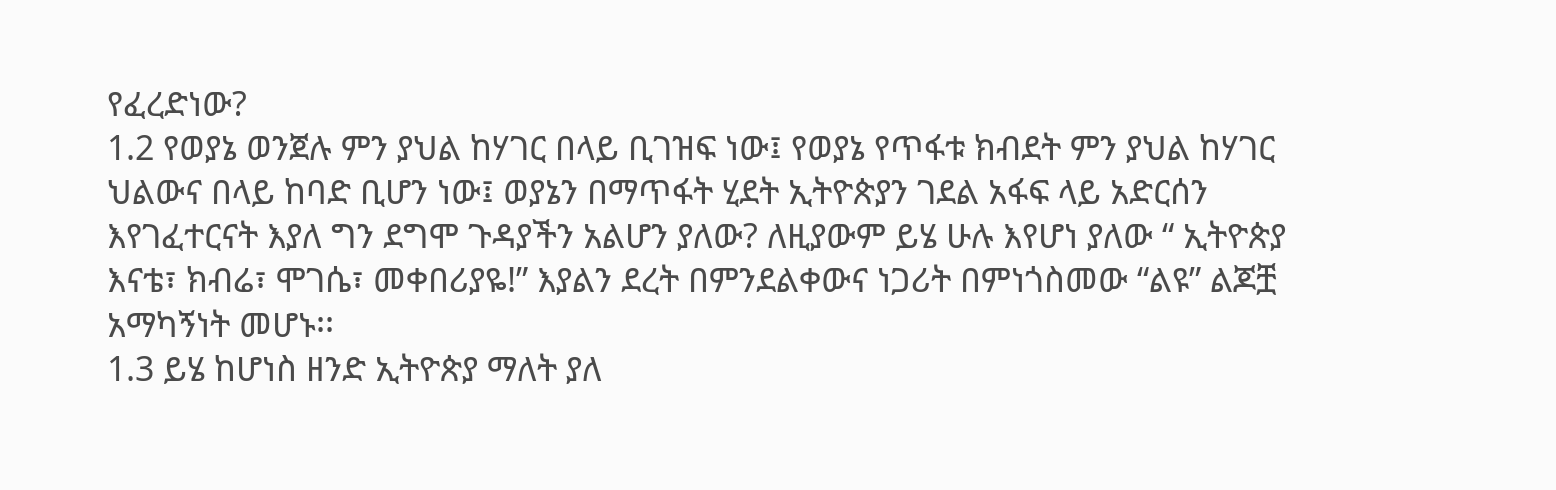የፈረድነው?
1.2 የወያኔ ወንጀሉ ምን ያህል ከሃገር በላይ ቢገዝፍ ነው፤ የወያኔ የጥፋቱ ክብደት ምን ያህል ከሃገር ህልውና በላይ ከባድ ቢሆን ነው፤ ወያኔን በማጥፋት ሂደት ኢትዮጵያን ገደል አፋፍ ላይ አድርሰን እየገፈተርናት እያለ ግን ደግሞ ጉዳያችን አልሆን ያለው? ለዚያውም ይሄ ሁሉ እየሆነ ያለው “ ኢትዮጵያ እናቴ፣ ክብሬ፣ ሞገሴ፣ መቀበሪያዬ!” እያልን ደረት በምንደልቀውና ነጋሪት በምነጎስመው “ልዩ” ልጆቿ አማካኝነት መሆኑ፡፡
1.3 ይሄ ከሆነስ ዘንድ ኢትዮጵያ ማለት ያለ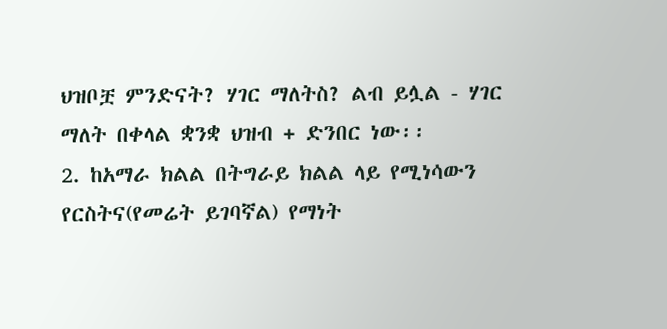ህዝቦቿ ምንድናት? ሃገር ማለትስ? ልብ ይሏል - ሃገር ማለት በቀላል ቋንቋ ህዝብ + ድንበር ነው፡፡
2. ከአማራ ክልል በትግራይ ክልል ላይ የሚነሳውን የርስትና(የመሬት ይገባኛል) የማነት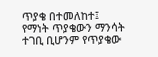ጥያቄ በተመለከተ፤ የማነት ጥያቄውን ማንሳት ተገቢ ቢሆንም የጥያቄው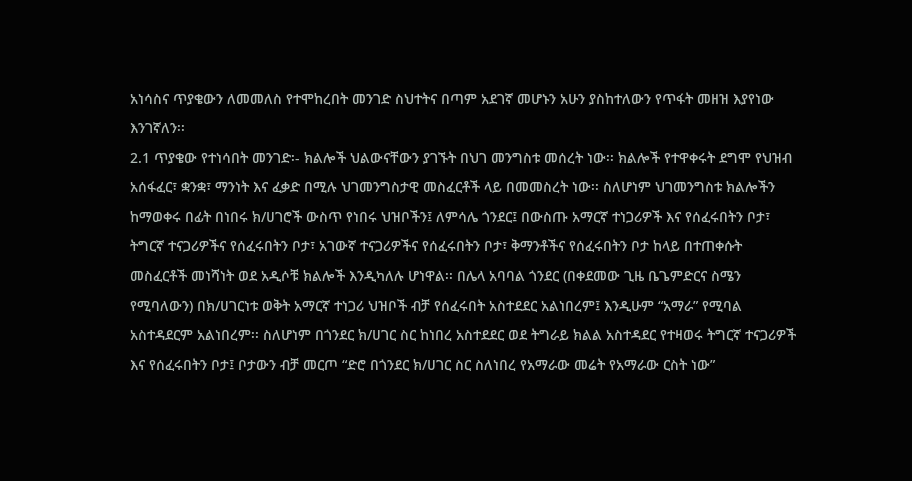አነሳስና ጥያቄውን ለመመለስ የተሞከረበት መንገድ ስህተትና በጣም አደገኛ መሆኑን አሁን ያስከተለውን የጥፋት መዘዝ እያየነው እንገኛለን፡፡
2.1 ጥያቄው የተነሳበት መንገድ፡- ክልሎች ህልውናቸውን ያገኙት በህገ መንግስቱ መሰረት ነው፡፡ ክልሎች የተዋቀሩት ደግሞ የህዝብ አሰፋፈር፣ ቋንቋ፣ ማንነት እና ፈቃድ በሚሉ ህገመንግስታዊ መስፈርቶች ላይ በመመስረት ነው፡፡ ስለሆነም ህገመንግስቱ ክልሎችን ከማወቀሩ በፊት በነበሩ ክ/ሀገሮች ውስጥ የነበሩ ህዝቦችን፤ ለምሳሌ ጎንደር፤ በውስጡ አማርኛ ተነጋሪዎች እና የሰፈሩበትን ቦታ፣ ትግርኛ ተናጋሪዎችና የሰፈሩበትን ቦታ፣ አገውኛ ተናጋሪዎችና የሰፈሩበትን ቦታ፣ ቅማንቶችና የሰፈሩበትን ቦታ ከላይ በተጠቀሱት መስፈርቶች መነሻነት ወደ አዲሶቹ ክልሎች እንዲካለሉ ሆነዋል፡፡ በሌላ አባባል ጎንደር (በቀደመው ጊዜ ቤጌምድርና ስሜን የሚባለውን) በክ/ሀገርነቱ ወቅት አማርኛ ተነጋሪ ህዝቦች ብቻ የሰፈሩበት አስተደደር አልነበረም፤ እንዲሁም “አማራ” የሚባል አስተዳደርም አልነበረም፡፡ ስለሆነም በጎንደር ክ/ሀገር ስር ከነበረ አስተደደር ወደ ትግራይ ክልል አስተዳደር የተዛወሩ ትግርኛ ተናጋሪዎች እና የሰፈሩበትን ቦታ፤ ቦታውን ብቻ መርጦ “ድሮ በጎንደር ክ/ሀገር ስር ስለነበረ የአማራው መሬት የአማራው ርስት ነው”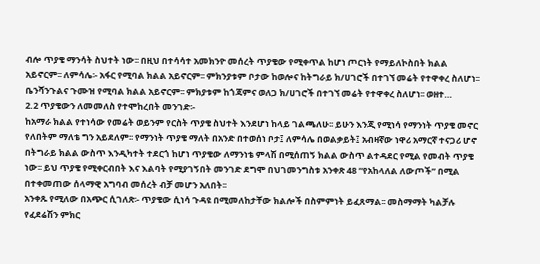ብሎ ጥያቄ ማንሳት ስህተት ነው፡፡ በዚህ በተሳሳተ አመክንዮ መሰረት ጥያቄው የሚቀጥል ከሆነ ጦርነት የማይለኮስበት ክልል አይኖርም፡፡ ለምሳሌ፡- አፋር የሚባል ክልል አይኖርም፡፡ ምክንያቱም ቦታው ከወሎና ከትግራይ ክ/ሀገሮች በተገኘ መሬት የተዋቀረ ስለሆነ፡፡ ቤንሻንጉልና ጉሙዝ የሚባል ክልል አይኖርም፡፡ ምክያቱም ከጎጃምና ወለጋ ክ/ሀገሮች በተገኘ መሬት የተዋቀረ ስለሆነ፡፡ ወዘተ…
2.2 ጥያቄውን ለመመለስ የተሞከረበት መንገድ፡-
ከአማራ ክልል የተነሳው የመሬት ወይንም የርስት ጥያቄ ስህተት እንደሆነ ከላይ ገልጫለሁ፡፡ ይሁን እንጂ የሚነሳ የማንነት ጥያቄ መኖር የለበትም ማለቴ ግን አይደለም፡፡ የማንነት ጥያቄ ማለት በአንድ በተወሰነ ቦታ፤ ለምሳሌ በወልቃይት፤ አብዛኛው ነዋሪ አማርኛ ተናጋሪ ሆኖ በትግራይ ክልል ውስጥ እንዲካተት ተደርጎ ከሆነ ጥያቄው ለማንነቴ ምላሽ በሚሰጠኝ ክልል ውስጥ ልተዳደር የሚል የመብት ጥያቄ ነው፡፡ ይህ ጥያቄ የሚቀርብበት እና እልባት የሚያገኝበት መንገድ ደግሞ በህገመንግስቱ አንቀጽ 48 “የአከላለል ለውጦች” በሚል በተቀመጠው ሰላማዊ አግባብ መሰረት ብቻ መሆን አለበት፡፡
አንቀጹ የሚለው በአጭር ሲገለጽ፡- ጥያቄው ሲነሳ ጉዳዩ በሚመለከታቸው ክልሎች በስምምነት ይፈጸማል፡፡ መስማማት ካልቻሉ የፈደሬሽን ምክር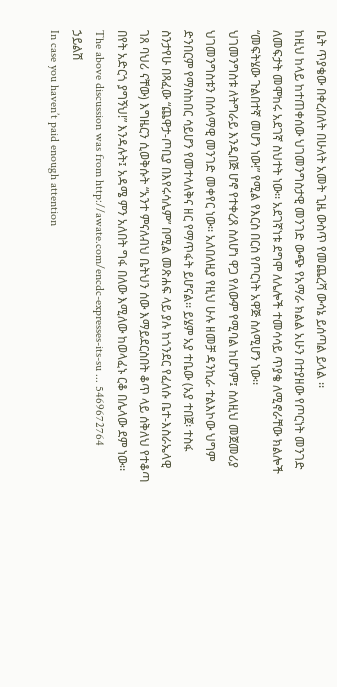ቤት ጥያቄው በቀረበለት በሁለት አመት ጊዜ ውስጥ የመጨረሻ ውሳኔ ይሰጣል ይላል ፡፡
ከዚህ ከላይ ከተጠቀሰው ህገመንግስታዊ መንገድ ውጭ የአማራ ክልል አሁን በተያዘው የጦርነት መንገድ ለመፍታት መሞከሩ አደገኛ ስህተት ነው፡፡ አደገኛነቱ ደግሞ ለሌሎች ተመሳሳይ ጥያቄ ለሚኖራቸው ክልሎች “መፍትሄው ጉልበተኛ መሆን ነው!” የሚል የእርስ በርስ የጦርነት አዋጅ ስለሚሆን ነው፡፡
ህገመንግስቱ ለትግራይ እንዲበጅ ሆኖ የተቀረጸ ስለሆነ ዋጋ የለውም የሚባል ከሆነም፤ ስለዚህ መጀመሪያ ህገመንግስቱን በሰላማዊ መንገድ መቀየር ነው፡፡ አለበለዚያ የዚህ ሁሉ ዘመቻ ዳንኪራ ተልእኮው ህግም ድንበርም የማስከበር ሳይሆን የመተላለቅና ዘር የማጥፋት ይሆናል፡፡ ይሄም አያ ተቤው (አያ ተበጀ፡ ተስፋ ስንታየሁ በጻፈው “ጨዋታ-ጦቢያ በእየሩሳሌም” በሚል መጽሐፍ ላይ ያሉ ከጎንደር የፈለሱ ቤተ-እስራኤላዊ ገጸ ባህሪ ናቸው) እግዜርን ሲወቅሱት “አንተ ምናለብህ ቤትህን ሰው እማይደርስበት ቆጥ ላይ ሰቅለህ የተቆጣ በየት አድርጎ ያግኝህ!” እንዳሉት፤ አዳሜ ምን አለበት ግፋ በለው እሚለው ከወላፈኑ ርቆ በሌላው ደም ነው፡፡
The above discussion was from http://awate.com/encdc-expresses-its-su ... 5469672764
ኃይልሽ
In case you haven’t paid enough attention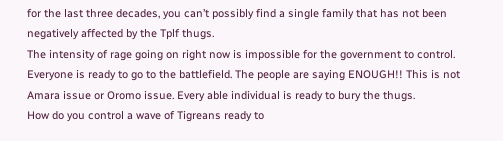for the last three decades, you can’t possibly find a single family that has not been negatively affected by the Tplf thugs.
The intensity of rage going on right now is impossible for the government to control. Everyone is ready to go to the battlefield. The people are saying ENOUGH!! This is not Amara issue or Oromo issue. Every able individual is ready to bury the thugs.
How do you control a wave of Tigreans ready to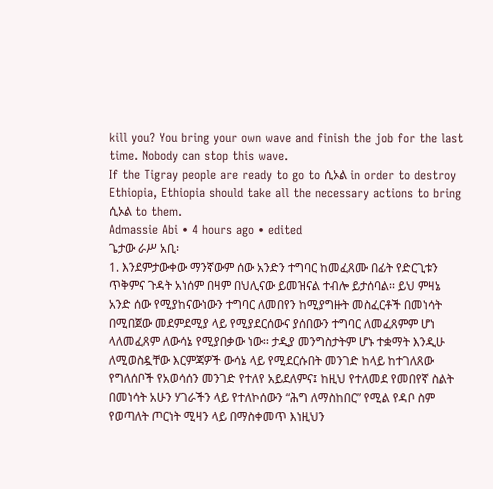kill you? You bring your own wave and finish the job for the last time. Nobody can stop this wave.
If the Tigray people are ready to go to ሲኦል in order to destroy Ethiopia, Ethiopia should take all the necessary actions to bring ሲኦል to them.
Admassie Abi • 4 hours ago • edited
ጌታው ራሥ አቢ፡
1. እንደምታውቀው ማንኛውም ሰው አንድን ተግባር ከመፈጸሙ በፊት የድርጊቱን ጥቅምና ጉዳት አነሰም በዛም በህሊናው ይመዝናል ተብሎ ይታሰባል፡፡ ይህ ምዛኔ አንድ ሰው የሚያከናውነውን ተግባር ለመበየን ከሚያግዙት መስፈርቶች በመነሳት በሚበጀው መደምደሚያ ላይ የሚያደርሰውና ያሰበውን ተግባር ለመፈጸምም ሆነ ላለመፈጸም ለውሳኔ የሚያበቃው ነው፡፡ ታዲያ መንግስታትም ሆኑ ተቋማት እንዲሁ ለሚወስዷቸው እርምጃዎች ውሳኔ ላይ የሚደርሱበት መንገድ ከላይ ከተገለጸው የግለሰቦች የአወሳሰን መንገድ የተለየ አይደለምና፤ ከዚህ የተለመደ የመበየኛ ስልት በመነሳት አሁን ሃገራችን ላይ የተለኮሰውን “ሕግ ለማስከበር” የሚል የዳቦ ስም የወጣለት ጦርነት ሚዛን ላይ በማስቀመጥ እነዚህን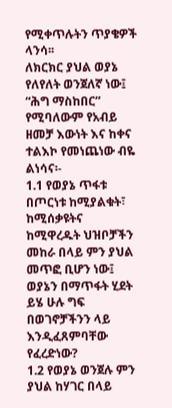የሚቀጥሉትን ጥያቄዎች ላንሳ፡፡
ለክርክር ያህል ወያኔ የለየለት ወንጀለኛ ነው፤ “ሕግ ማስከበር” የሚባለውም የአብይ ዘመቻ እውነት እና ከቀና ተልእኮ የመነጨነው ብዬ ልነሳና፡-
1.1 የወያኔ ጥፋቱ በጦርነቱ ከሚያልቁት፣ ከሚሰቃዩትና ከሚዋረዱት ህዝቦቻችን መከራ በላይ ምን ያህል መጥፎ ቢሆን ነው፤ ወያኔን በማጥፋት ሂደት ይሄ ሁሉ ግፍ በወገኖቻችንን ላይ እንዲፈጸምባቸው የፈረድነው?
1.2 የወያኔ ወንጀሉ ምን ያህል ከሃገር በላይ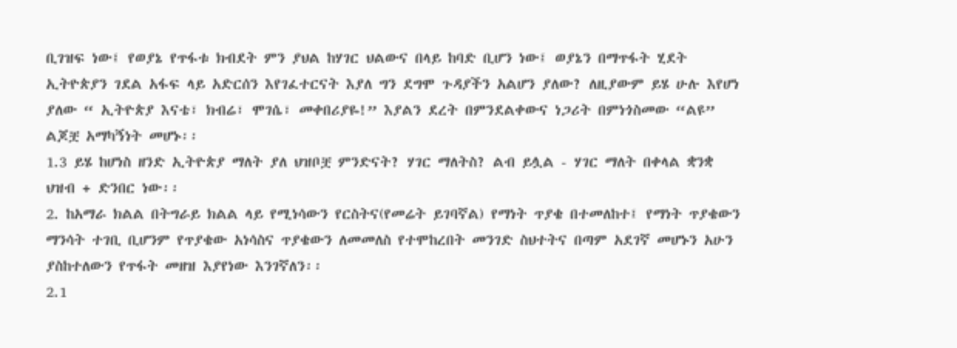ቢገዝፍ ነው፤ የወያኔ የጥፋቱ ክብደት ምን ያህል ከሃገር ህልውና በላይ ከባድ ቢሆን ነው፤ ወያኔን በማጥፋት ሂደት ኢትዮጵያን ገደል አፋፍ ላይ አድርሰን እየገፈተርናት እያለ ግን ደግሞ ጉዳያችን አልሆን ያለው? ለዚያውም ይሄ ሁሉ እየሆነ ያለው “ ኢትዮጵያ እናቴ፣ ክብሬ፣ ሞገሴ፣ መቀበሪያዬ!” እያልን ደረት በምንደልቀውና ነጋሪት በምነጎስመው “ልዩ” ልጆቿ አማካኝነት መሆኑ፡፡
1.3 ይሄ ከሆነስ ዘንድ ኢትዮጵያ ማለት ያለ ህዝቦቿ ምንድናት? ሃገር ማለትስ? ልብ ይሏል - ሃገር ማለት በቀላል ቋንቋ ህዝብ + ድንበር ነው፡፡
2. ከአማራ ክልል በትግራይ ክልል ላይ የሚነሳውን የርስትና(የመሬት ይገባኛል) የማነት ጥያቄ በተመለከተ፤ የማነት ጥያቄውን ማንሳት ተገቢ ቢሆንም የጥያቄው አነሳስና ጥያቄውን ለመመለስ የተሞከረበት መንገድ ስህተትና በጣም አደገኛ መሆኑን አሁን ያስከተለውን የጥፋት መዘዝ እያየነው እንገኛለን፡፡
2.1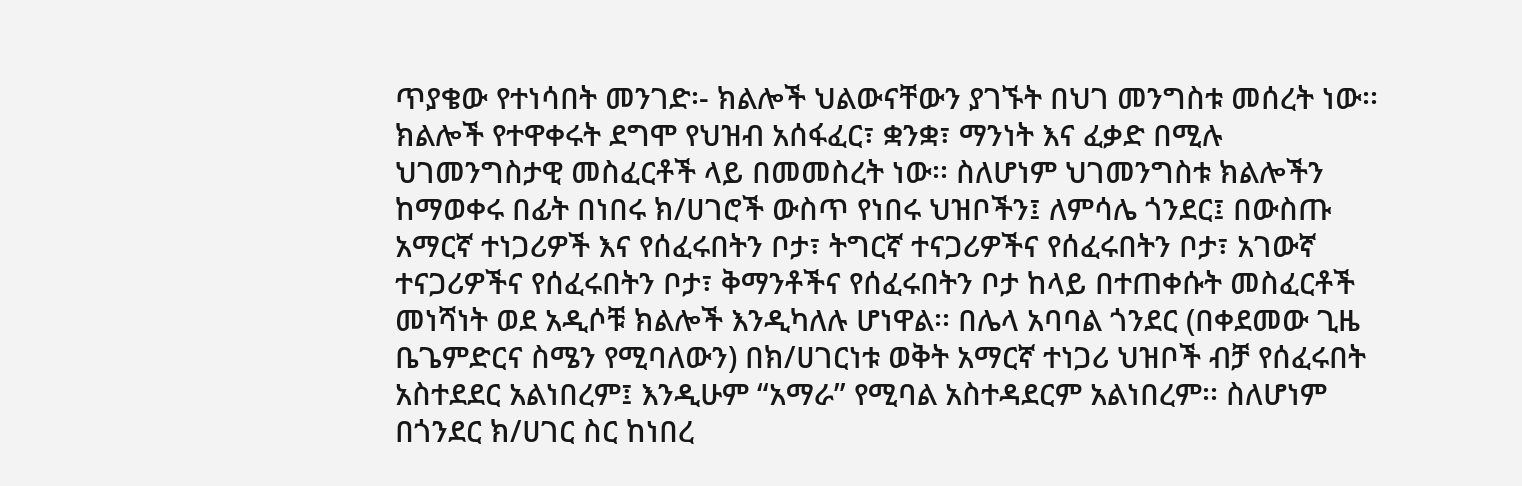ጥያቄው የተነሳበት መንገድ፡- ክልሎች ህልውናቸውን ያገኙት በህገ መንግስቱ መሰረት ነው፡፡ ክልሎች የተዋቀሩት ደግሞ የህዝብ አሰፋፈር፣ ቋንቋ፣ ማንነት እና ፈቃድ በሚሉ ህገመንግስታዊ መስፈርቶች ላይ በመመስረት ነው፡፡ ስለሆነም ህገመንግስቱ ክልሎችን ከማወቀሩ በፊት በነበሩ ክ/ሀገሮች ውስጥ የነበሩ ህዝቦችን፤ ለምሳሌ ጎንደር፤ በውስጡ አማርኛ ተነጋሪዎች እና የሰፈሩበትን ቦታ፣ ትግርኛ ተናጋሪዎችና የሰፈሩበትን ቦታ፣ አገውኛ ተናጋሪዎችና የሰፈሩበትን ቦታ፣ ቅማንቶችና የሰፈሩበትን ቦታ ከላይ በተጠቀሱት መስፈርቶች መነሻነት ወደ አዲሶቹ ክልሎች እንዲካለሉ ሆነዋል፡፡ በሌላ አባባል ጎንደር (በቀደመው ጊዜ ቤጌምድርና ስሜን የሚባለውን) በክ/ሀገርነቱ ወቅት አማርኛ ተነጋሪ ህዝቦች ብቻ የሰፈሩበት አስተደደር አልነበረም፤ እንዲሁም “አማራ” የሚባል አስተዳደርም አልነበረም፡፡ ስለሆነም በጎንደር ክ/ሀገር ስር ከነበረ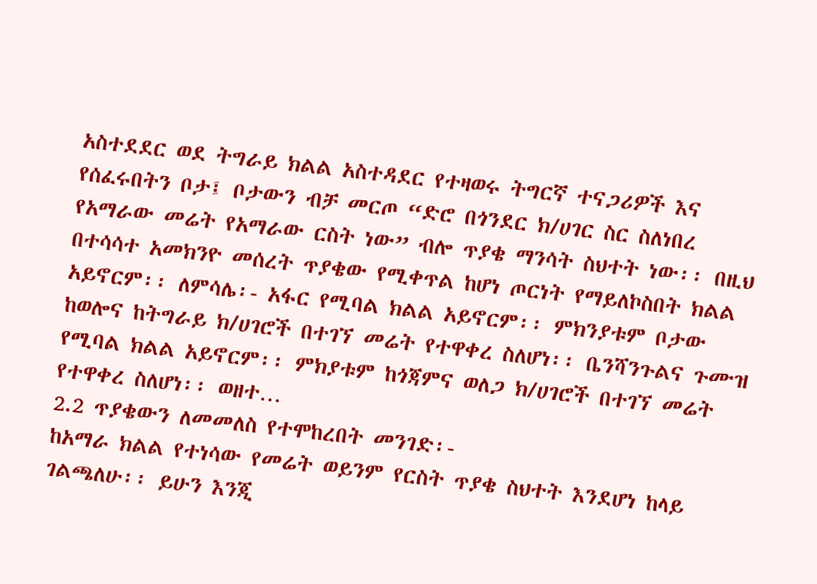አስተደደር ወደ ትግራይ ክልል አስተዳደር የተዛወሩ ትግርኛ ተናጋሪዎች እና የሰፈሩበትን ቦታ፤ ቦታውን ብቻ መርጦ “ድሮ በጎንደር ክ/ሀገር ስር ስለነበረ የአማራው መሬት የአማራው ርስት ነው” ብሎ ጥያቄ ማንሳት ስህተት ነው፡፡ በዚህ በተሳሳተ አመክንዮ መሰረት ጥያቄው የሚቀጥል ከሆነ ጦርነት የማይለኮስበት ክልል አይኖርም፡፡ ለምሳሌ፡- አፋር የሚባል ክልል አይኖርም፡፡ ምክንያቱም ቦታው ከወሎና ከትግራይ ክ/ሀገሮች በተገኘ መሬት የተዋቀረ ስለሆነ፡፡ ቤንሻንጉልና ጉሙዝ የሚባል ክልል አይኖርም፡፡ ምክያቱም ከጎጃምና ወለጋ ክ/ሀገሮች በተገኘ መሬት የተዋቀረ ስለሆነ፡፡ ወዘተ…
2.2 ጥያቄውን ለመመለስ የተሞከረበት መንገድ፡-
ከአማራ ክልል የተነሳው የመሬት ወይንም የርስት ጥያቄ ስህተት እንደሆነ ከላይ ገልጫለሁ፡፡ ይሁን እንጂ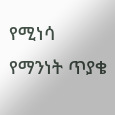የሚነሳ የማንነት ጥያቄ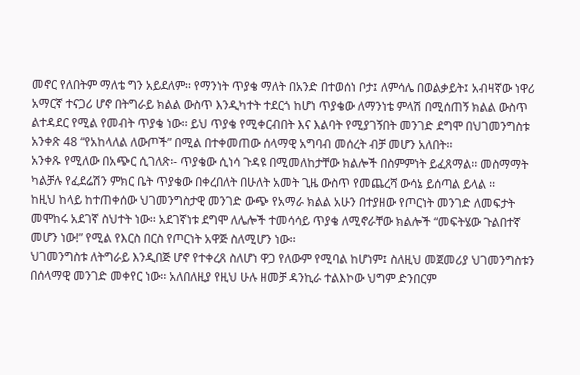መኖር የለበትም ማለቴ ግን አይደለም፡፡ የማንነት ጥያቄ ማለት በአንድ በተወሰነ ቦታ፤ ለምሳሌ በወልቃይት፤ አብዛኛው ነዋሪ አማርኛ ተናጋሪ ሆኖ በትግራይ ክልል ውስጥ እንዲካተት ተደርጎ ከሆነ ጥያቄው ለማንነቴ ምላሽ በሚሰጠኝ ክልል ውስጥ ልተዳደር የሚል የመብት ጥያቄ ነው፡፡ ይህ ጥያቄ የሚቀርብበት እና እልባት የሚያገኝበት መንገድ ደግሞ በህገመንግስቱ አንቀጽ 48 “የአከላለል ለውጦች” በሚል በተቀመጠው ሰላማዊ አግባብ መሰረት ብቻ መሆን አለበት፡፡
አንቀጹ የሚለው በአጭር ሲገለጽ፡- ጥያቄው ሲነሳ ጉዳዩ በሚመለከታቸው ክልሎች በስምምነት ይፈጸማል፡፡ መስማማት ካልቻሉ የፈደሬሽን ምክር ቤት ጥያቄው በቀረበለት በሁለት አመት ጊዜ ውስጥ የመጨረሻ ውሳኔ ይሰጣል ይላል ፡፡
ከዚህ ከላይ ከተጠቀሰው ህገመንግስታዊ መንገድ ውጭ የአማራ ክልል አሁን በተያዘው የጦርነት መንገድ ለመፍታት መሞከሩ አደገኛ ስህተት ነው፡፡ አደገኛነቱ ደግሞ ለሌሎች ተመሳሳይ ጥያቄ ለሚኖራቸው ክልሎች “መፍትሄው ጉልበተኛ መሆን ነው!” የሚል የእርስ በርስ የጦርነት አዋጅ ስለሚሆን ነው፡፡
ህገመንግስቱ ለትግራይ እንዲበጅ ሆኖ የተቀረጸ ስለሆነ ዋጋ የለውም የሚባል ከሆነም፤ ስለዚህ መጀመሪያ ህገመንግስቱን በሰላማዊ መንገድ መቀየር ነው፡፡ አለበለዚያ የዚህ ሁሉ ዘመቻ ዳንኪራ ተልእኮው ህግም ድንበርም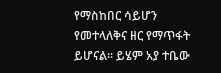የማስከበር ሳይሆን የመተላለቅና ዘር የማጥፋት ይሆናል፡፡ ይሄም አያ ተቤው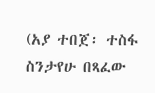(አያ ተበጀ፡ ተስፋ ስንታየሁ በጻፈው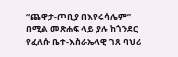“ጨዋታ-ጦቢያ በእየሩሳሌም” በሚል መጽሐፍ ላይ ያሉ ከጎንደር የፈለሱ ቤተ-እስራኤላዊ ገጸ ባህሪ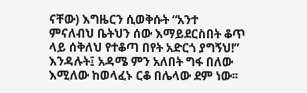ናቸው) እግዜርን ሲወቅሱት “አንተ ምናለብህ ቤትህን ሰው እማይደርስበት ቆጥ ላይ ሰቅለህ የተቆጣ በየት አድርጎ ያግኝህ!” እንዳሉት፤ አዳሜ ምን አለበት ግፋ በለው እሚለው ከወላፈኑ ርቆ በሌላው ደም ነው፡፡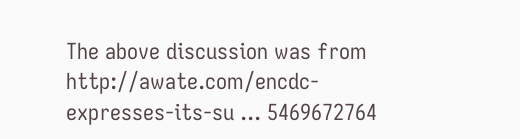The above discussion was from http://awate.com/encdc-expresses-its-su ... 5469672764